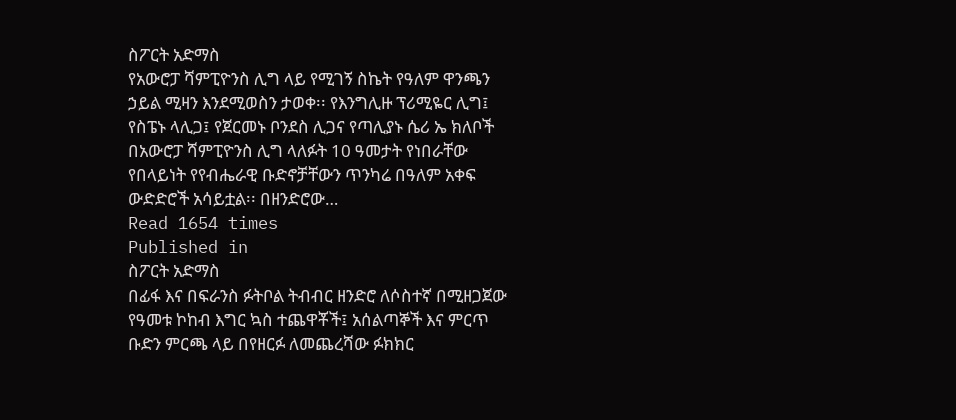ስፖርት አድማስ
የአውሮፓ ሻምፒዮንስ ሊግ ላይ የሚገኝ ስኬት የዓለም ዋንጫን ኃይል ሚዛን እንደሚወስን ታወቀ፡፡ የእንግሊዙ ፕሪሚዬር ሊግ፤ የስፔኑ ላሊጋ፤ የጀርመኑ ቦንደስ ሊጋና የጣሊያኑ ሴሪ ኤ ክለቦች በአውሮፓ ሻምፒዮንስ ሊግ ላለፉት 10 ዓመታት የነበራቸው የበላይነት የየብሔራዊ ቡድኖቻቸውን ጥንካሬ በዓለም አቀፍ ውድድሮች አሳይቷል፡፡ በዘንድሮው…
Read 1654 times
Published in
ስፖርት አድማስ
በፊፋ እና በፍራንስ ፉትቦል ትብብር ዘንድሮ ለሶስተኛ በሚዘጋጀው የዓመቱ ኮከብ እግር ኳስ ተጨዋቾች፤ አሰልጣኞች እና ምርጥ ቡድን ምርጫ ላይ በየዘርፉ ለመጨረሻው ፉክክር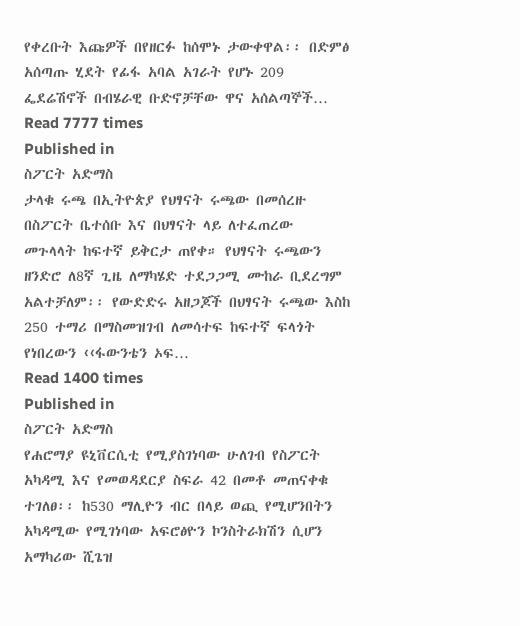የቀረቡት እጩዎች በየዘርፉ ከሰሞኑ ታውቀዋል፡፡ በድምፅ አሰጣጡ ሂደት የፊፋ አባል አገራት የሆኑ 209 ፌደሬሽኖች በብሄራዊ ቡድኖቻቸው ዋና አሰልጣኞች…
Read 7777 times
Published in
ስፖርት አድማስ
ታላቁ ሩጫ በኢትዮጵያ የህፃናት ሩጫው በመሰረዙ በስፖርት ቤተሰቡ እና በህፃናት ላይ ለተፈጠረው መጉላላት ከፍተኛ ይቅርታ ጠየቀ። የህፃናት ሩጫውን ዘንድሮ ለ8ኛ ጊዜ ለማካሄድ ተደጋጋሚ ሙከራ ቢደረግም አልተቻለም፡፡ የውድድሩ አዘጋጆች በህፃናት ሩጫው እስከ 250 ተማሪ በማስመዝገብ ለመሳተፍ ከፍተኛ ፍላጎት የነበረውን ‹‹ፋውንቴን ኦፍ…
Read 1400 times
Published in
ስፖርት አድማስ
የሐሮማያ ዩኒቨርሲቲ የሚያስገነባው ሁለገብ የስፖርት አካዳሚ እና የመወዳደርያ ስፍራ 42 በመቶ መጠናቀቁ ተገለፀ፡፡ ከ530 ማሊዮን ብር በላይ ወጪ የሚሆንበትን አካዳሚው የሚገነባው አፍሮፅዮን ኮንስትራክሽን ሲሆን አማካሪው ሺጌዝ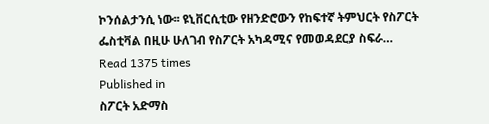ኮንሰልታንሲ ነው፡፡ ዩኒቨርሲቲው የዘንድሮውን የከፍተኛ ትምህርት የስፖርት ፌስቲቫል በዚሁ ሁለገብ የስፖርት አካዳሚና የመወዳደርያ ስፍራ…
Read 1375 times
Published in
ስፖርት አድማስ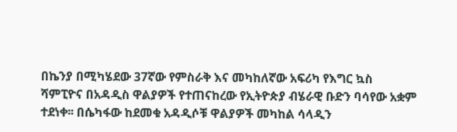በኬንያ በሚካሄደው 37ኛው የምስራቅ እና መካከለኛው አፍሪካ የእግር ኳስ ሻምፒዮና በአዳዲስ ዋልያዎች የተጠናከረው የኢትዮጵያ ብሄራዊ ቡድን ባሳየው አቋም ተደነቀ፡፡ በሴካፋው ከደመቁ አዳዲሶቹ ዋልያዎች መካከል ሳላዲን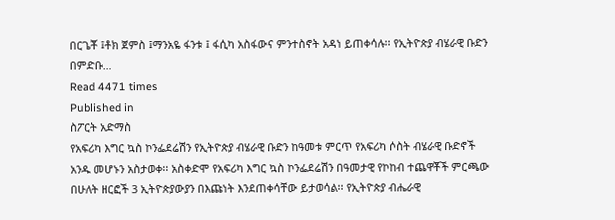በርጌቾ ፤ቶክ ጀምስ ፤ማንአዬ ፋንቱ ፤ ፋሲካ አስፋውና ምንተስኖት አዳነ ይጠቀሳሉ፡፡ የኢትዮጵያ ብሄራዊ ቡድን በምድቡ…
Read 4471 times
Published in
ስፖርት አድማስ
የአፍሪካ እግር ኳስ ኮንፌደሬሽን የኢትዮጵያ ብሄራዊ ቡድን ከዓመቱ ምርጥ የአፍሪካ ሶስት ብሄራዊ ቡድኖች አንዱ መሆኑን አስታወቀ፡፡ አስቀድሞ የአፍሪካ እግር ኳስ ኮንፌደሬሽን በዓመታዊ የኮከብ ተጨዋቾች ምርጫው በሁለት ዘርፎች 3 ኢትዮጵያውያን በእጩነት እንደጠቀሳቸው ይታወሳል፡፡ የኢትዮጵያ ብሔራዊ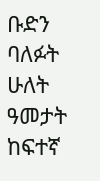ቡድን ባለፉት ሁለት ዓመታት ከፍተኛ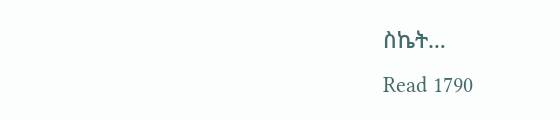ስኬት…
Read 1790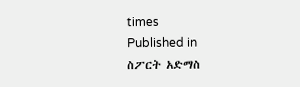times
Published in
ስፖርት አድማስ